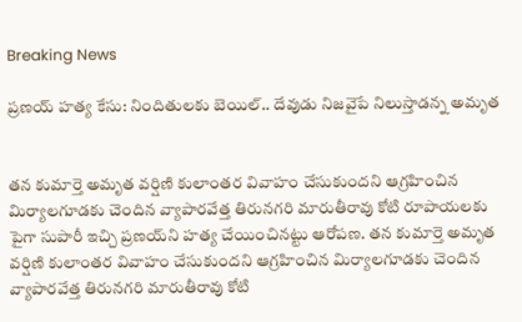Breaking News

ప్రణయ్ హత్య కేసు: నిందితులకు బెయిల్.. దేవుడు నిజవైపే నిలుస్తాడన్న అమృత


తన కుమార్తె అమృత వర్షిణి కులాంతర వివాహం చేసుకుందని ఆగ్రహించిన మిర్యాలగూడకు చెందిన వ్యాపారవేత్త తిరునగరి మారుతీరావు కోటి రూపాయలకు పైగా సుపారీ ఇచ్చి ప్రణయ్‌ని హత్య చేయించినట్టు ఆరోపణ. తన కుమార్తె అమృత వర్షిణి కులాంతర వివాహం చేసుకుందని ఆగ్రహించిన మిర్యాలగూడకు చెందిన వ్యాపారవేత్త తిరునగరి మారుతీరావు కోటి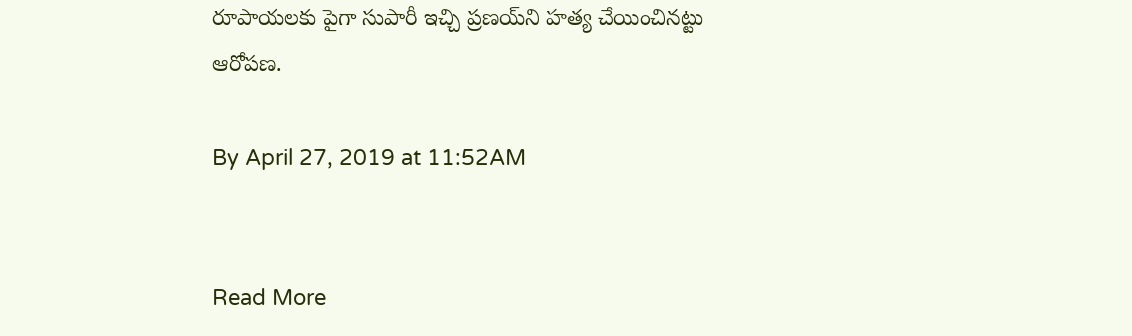రూపాయలకు పైగా సుపారీ ఇచ్చి ప్రణయ్‌ని హత్య చేయించినట్టు ఆరోపణ.

By April 27, 2019 at 11:52AM


Read More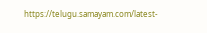https://telugu.samayam.com/latest-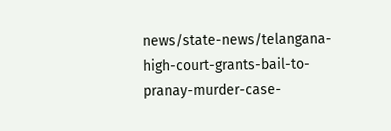news/state-news/telangana-high-court-grants-bail-to-pranay-murder-case-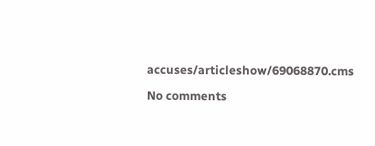accuses/articleshow/69068870.cms

No comments